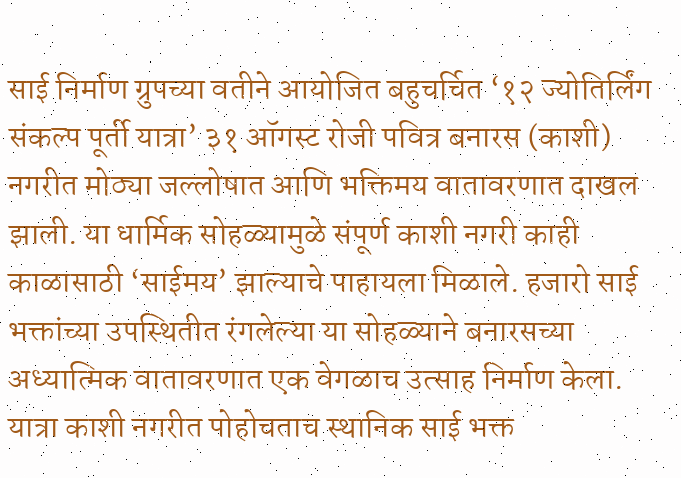साई निर्माण ग्रुपच्या वतीने आयोजित बहुचर्चित ‘१२ ज्योतिर्लिंग संकल्प पूर्ती यात्रा’ ३१ ऑगस्ट रोजी पवित्र बनारस (काशी) नगरीत मोठ्या जल्लोषात आणि भक्तिमय वातावरणात दाखल झाली. या धार्मिक सोहळ्यामुळे संपूर्ण काशी नगरी काही काळासाठी ‘साईमय’ झाल्याचे पाहायला मिळाले. हजारो साई भक्तांच्या उपस्थितीत रंगलेल्या या सोहळ्याने बनारसच्या अध्यात्मिक वातावरणात एक वेगळाच उत्साह निर्माण केला.
यात्रा काशी नगरीत पोहोचताच स्थानिक साई भक्त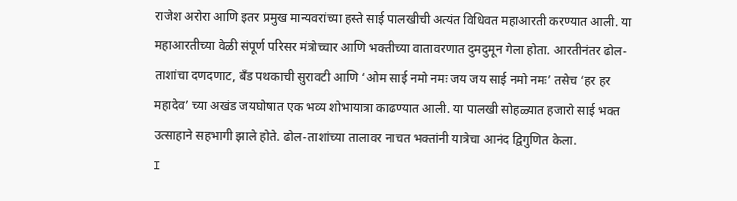राजेश अरोरा आणि इतर प्रमुख मान्यवरांच्या हस्ते साई पालखीची अत्यंत विधिवत महाआरती करण्यात आली. या महाआरतीच्या वेळी संपूर्ण परिसर मंत्रोच्चार आणि भक्तीच्या वातावरणात दुमदुमून गेला होता. आरतीनंतर ढोल-ताशांचा दणदणाट, बँड पथकाची सुरावटी आणि ‘ओम साई नमो नमः जय जय साई नमो नमः’ तसेच ‘हर हर महादेव’ च्या अखंड जयघोषात एक भव्य शोभायात्रा काढण्यात आली. या पालखी सोहळ्यात हजारो साई भक्त उत्साहाने सहभागी झाले होते. ढोल-ताशांच्या तालावर नाचत भक्तांनी यात्रेचा आनंद द्विगुणित केला.
I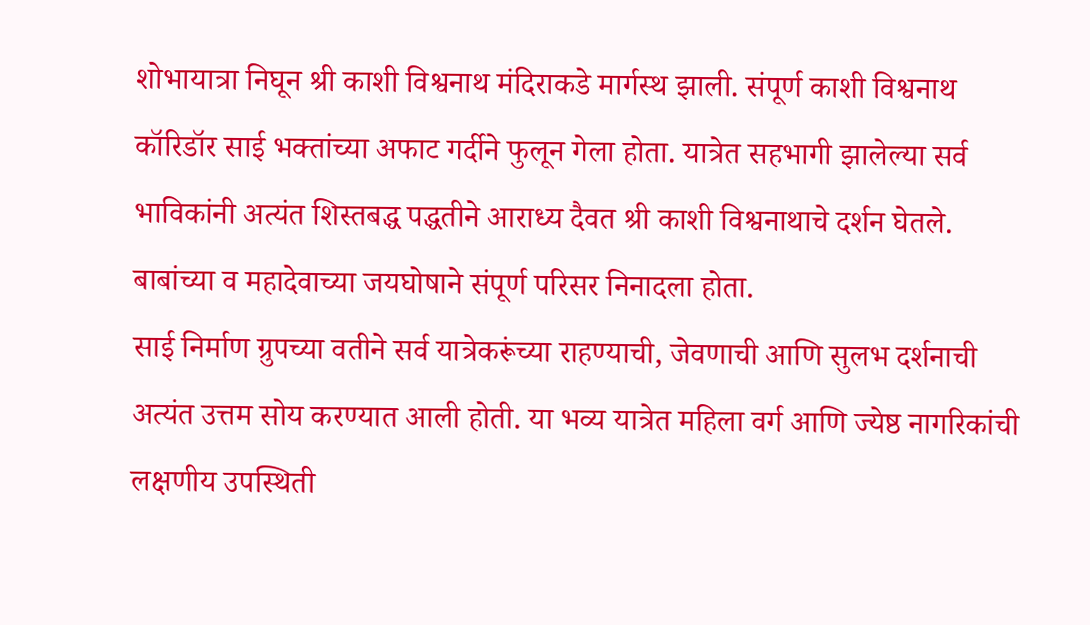शोभायात्रा निघून श्री काशी विश्वनाथ मंदिराकडे मार्गस्थ झाली. संपूर्ण काशी विश्वनाथ कॉरिडॉर साई भक्तांच्या अफाट गर्दीने फुलून गेला होता. यात्रेत सहभागी झालेल्या सर्व भाविकांनी अत्यंत शिस्तबद्ध पद्धतीने आराध्य दैवत श्री काशी विश्वनाथाचे दर्शन घेतले. बाबांच्या व महादेवाच्या जयघोषाने संपूर्ण परिसर निनादला होता.
साई निर्माण ग्रुपच्या वतीने सर्व यात्रेकरूंच्या राहण्याची, जेवणाची आणि सुलभ दर्शनाची अत्यंत उत्तम सोय करण्यात आली होती. या भव्य यात्रेत महिला वर्ग आणि ज्येष्ठ नागरिकांची लक्षणीय उपस्थिती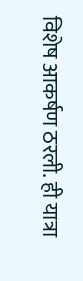विशेष आकर्षण ठरली. ही यात्रा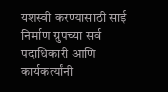यशस्वी करण्यासाठी साई निर्माण ग्रुपच्या सर्व पदाधिकारी आणि कार्यकर्त्यांनी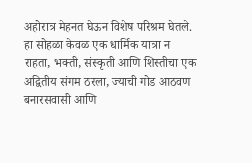अहोरात्र मेहनत घेऊन विशेष परिश्रम घेतले. हा सोहळा केवळ एक धार्मिक यात्रा न राहता, भक्ती, संस्कृती आणि शिस्तीचा एक अद्वितीय संगम ठरला, ज्याची गोड आठवण बनारसवासी आणि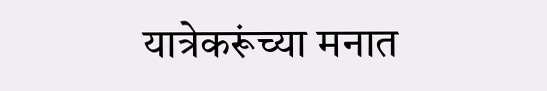यात्रेकरूंच्या मनात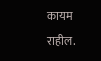कायम राहील.